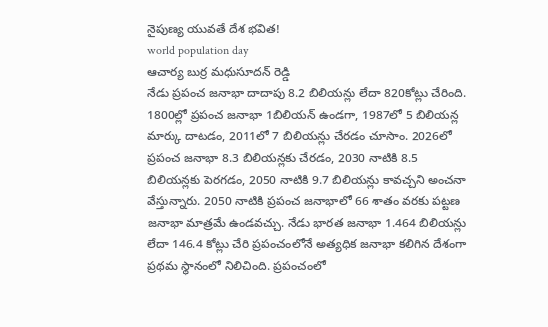నైపుణ్య యువతే దేశ భవిత!
world population day
ఆచార్య బుర్ర మధుసూదన్ రెడ్డి
నేడు ప్రపంచ జనాభా దాదాపు 8.2 బిలియన్లు లేదా 820కోట్లు చేరింది. 1800ల్లో ప్రపంచ జనాభా 1బిలియన్ ఉండగా, 1987లో 5 బిలియన్ల మార్కు దాటడం, 2011లో 7 బిలియన్లు చేరడం చూసాం. 2026లో ప్రపంచ జనాభా 8.3 బిలియన్లకు చేరడం, 2030 నాటికి 8.5 బిలియన్లకు పెరగడం, 2050 నాటికి 9.7 బిలియన్లు కావచ్చని అంచనా వేస్తున్నారు. 2050 నాటికి ప్రపంచ జనాభాలో 66 శాతం వరకు పట్టణ జనాభా మాత్రమే ఉండవచ్చు. నేడు భారత జనాభా 1.464 బిలియన్లు లేదా 146.4 కోట్లు చేరి ప్రపంచంలోనే అత్యధిక జనాభా కలిగిన దేశంగా ప్రథమ స్థానంలో నిలిచింది. ప్రపంచంలో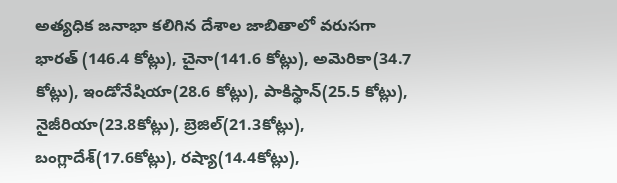అత్యధిక జనాభా కలిగిన దేశాల జాబితాలో వరుసగా భారత్ (146.4 కోట్లు), చైనా(141.6 కోట్లు), అమెరికా(34.7 కోట్లు), ఇండోనేషియా(28.6 కోట్లు), పాకిస్థాన్(25.5 కోట్లు), నైజీరియా(23.8కోట్లు), బ్రెజిల్(21.3కోట్లు), బంగ్లాదేశ్(17.6కోట్లు), రష్యా(14.4కోట్లు),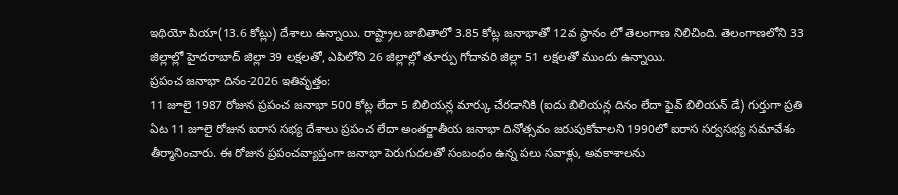ఇథియో పియా(13.6 కోట్లు) దేశాలు ఉన్నాయి. రాష్ట్రాల జాబితాలో 3.85 కోట్ల జనాభాతో 12వ స్థానం లో తెలంగాణ నిలిచింది. తెలంగాణలోని 33 జిల్లాల్లో హైదరాబాద్ జిల్లా 39 లక్షలతో, ఎపిలోని 26 జిల్లాల్లో తూర్పు గోదావరి జిల్లా 51 లక్షలతో ముందు ఉన్నాయి.
ప్రపంచ జనాభా దినం-2026 ఇతివృత్తం:
11 జూలై 1987 రోజున ప్రపంచ జనాభా 500 కోట్ల లేదా 5 బిలియన్ల మార్కు చేరడానికి (ఐదు బిలియన్ల దినం లేదా ఫైవ్ బిలియన్ డే) గుర్తుగా ప్రతి ఏట 11 జూలై రోజున ఐరాస సభ్య దేశాలు ప్రపంచ లేదా అంతర్జాతీయ జనాభా దినోత్సవం జరుపుకోవాలని 1990లో ఐరాస సర్వసభ్య సమావేశం తీర్మానించారు. ఈ రోజున ప్రపంచవ్యాప్తంగా జనాభా పెరుగుదలతో సంబంధం ఉన్న పలు సవాళ్లు, అవకాశాలను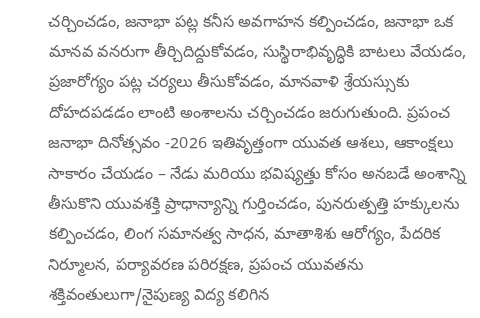చర్చించడం, జనాభా పట్ల కనీస అవగాహన కల్పించడం, జనాభా ఒక మానవ వనరుగా తీర్చిదిద్దుకోవడం, సుస్థిరాభివృద్ధికి బాటలు వేయడం, ప్రజారోగ్యం పట్ల చర్యలు తీసుకోవడం, మానవాళి శ్రేయస్సుకు దోహదపడడం లాంటి అంశాలను చర్చించడం జరుగుతుంది. ప్రపంచ జనాభా దినోత్సవం -2026 ఇతివృత్తంగా యువత ఆశలు, ఆకాంక్షలు సాకారం చేయడం – నేడు మరియు భవిష్యత్తు కోసం అనబడే అంశాన్ని తీసుకొని యువశక్తి ప్రాధాన్యాన్ని గుర్తించడం, పునరుత్పత్తి హక్కులను కల్పించడం, లింగ సమానత్వ సాధన, మాతాశిశు ఆరోగ్యం, పేదరిక నిర్మూలన, పర్యావరణ పరిరక్షణ, ప్రపంచ యువతను శక్తివంతులుగా/నైపుణ్య విద్య కలిగిన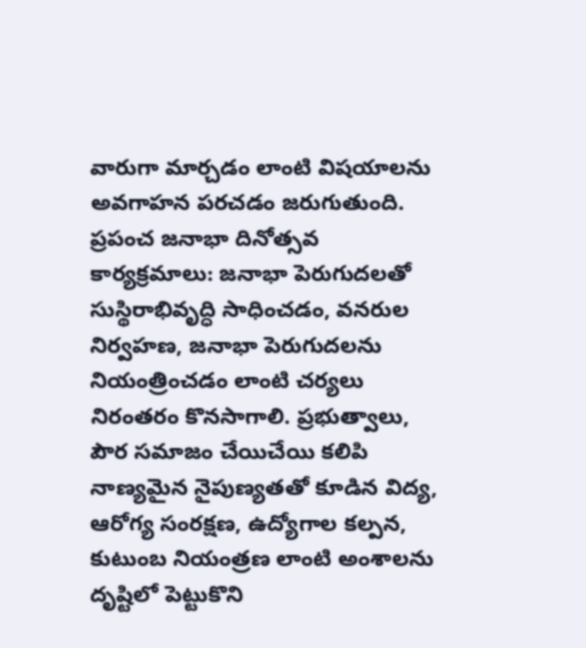వారుగా మార్చడం లాంటి విషయాలను అవగాహన పరచడం జరుగుతుంది.
ప్రపంచ జనాభా దినోత్సవ కార్యక్రమాలు: జనాభా పెరుగుదలతో సుస్థిరాభివృద్ధి సాధించడం, వనరుల నిర్వహణ, జనాభా పెరుగుదలను నియంత్రించడం లాంటి చర్యలు నిరంతరం కొనసాగాలి. ప్రభుత్వాలు, పౌర సమాజం చేయిచేయి కలిపి నాణ్యమైన నైపుణ్యతతో కూడిన విద్య, ఆరోగ్య సంరక్షణ, ఉద్యోగాల కల్పన, కుటుంబ నియంత్రణ లాంటి అంశాలను దృష్టిలో పెట్టుకొని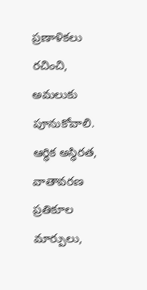ప్రణాళికలు రచించి, అమలుకు పూనుకోవాలి. ఆర్థిక అస్థిరత, వాతావరణ ప్రతికూల మార్పులు,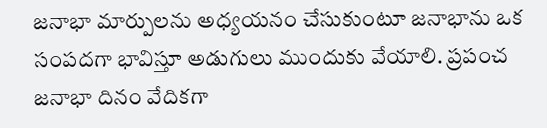జనాభా మార్పులను అధ్యయనం చేసుకుంటూ జనాభాను ఒక సంపదగా భావిస్తూ అడుగులు ముందుకు వేయాలి. ప్రపంచ జనాభా దినం వేదికగా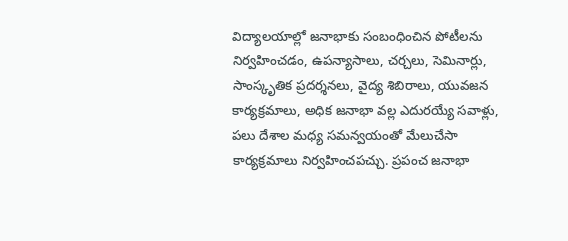విద్యాలయాల్లో జనాభాకు సంబంధించిన పోటీలను నిర్వహించడం, ఉపన్యాసాలు, చర్చలు, సెమినార్లు, సాంస్కృతిక ప్రదర్శనలు, వైద్య శిబిరాలు, యువజన కార్యక్రమాలు, అధిక జనాభా వల్ల ఎదురయ్యే సవాళ్లు, పలు దేశాల మధ్య సమన్వయంతో మేలుచేసా కార్యక్రమాలు నిర్వహించపచ్చు. ప్రపంచ జనాభా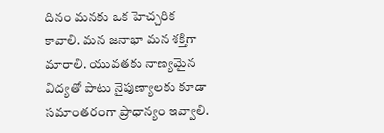దినం మనకు ఒక హెచ్చరిక కావాలి. మన జనాభా మన శక్తిగా మారాలి. యువతకు నాణ్యమైన విద్యతో పాటు నైపుణ్యాలకు కూడా సమాంతరంగా ప్రాధాన్యం ఇవ్వాలి.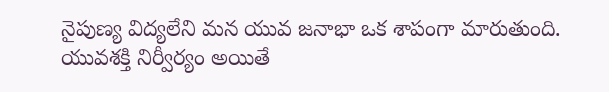నైపుణ్య విద్యలేని మన యువ జనాభా ఒక శాపంగా మారుతుంది. యువశక్తి నిర్వీర్యం అయితే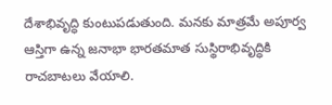దేశాభివృద్ధి కుంటుపడుతుంది. మనకు మాత్రమే అపూర్వ ఆస్తిగా ఉన్న జనాభా భారతమాత సుస్థిరాభివృద్ధికి రాచబాటలు వేయాలి.